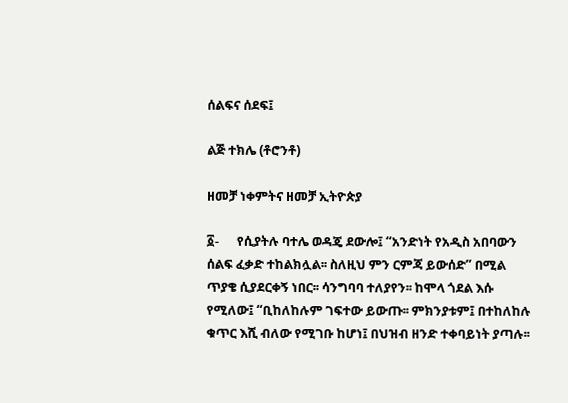ሰልፍና ሰደፍ፤

ልጅ ተክሌ (ቶሮንቶ)

ዘመቻ ነቀምትና ዘመቻ ኢትዮጵያ

፩-      የሲያትሉ ባተሌ ወዳጄ ደውሎ፤ “አንድነት የአዲስ አበባውን ሰልፍ ፈቃድ ተከልክሏል፡፡ ስለዚህ ምን ርምጃ ይውሰድ” በሚል ጥያቄ ሲያደርቀኝ ነበር፡፡ ሳንግባባ ተለያየን፡፡ ከሞላ ጎደል እሱ የሚለው፤ “ቢከለከሉም ገፍተው ይውጡ፡፡ ምክንያቱም፤ በተከለከሉ ቁጥር እሺ ብለው የሚገቡ ከሆነ፤ በህዝብ ዘንድ ተቀባይነት ያጣሉ፡፡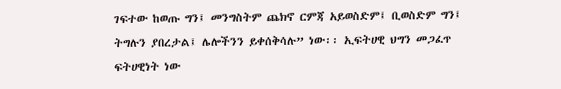ገፍተው ከወጡ ግን፤ መንግስትም ጨክኖ ርምጃ አይወስድም፤ ቢወስድም ግን፤ ትግሉን ያበረታል፤ ሌሎችንን ይቀሰቅሳሉ” ነው፡፡ ኢፍትሀዊ ህግን መጋፈጥ ፍትሀዊነት ነው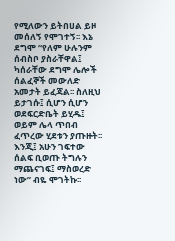የሚለውን ይትበሀል ይዞ መሰለኝ የሞገተኝ፡፡ እኔ ደግሞ “የለም ሁሉንም ሰብስቦ ያስራቸዋል፤ ካሰራቸው ደግሞ ሌሎች ሰልፈኞች መውለድ አመታት ይፈጃል፡፡ ስለዚህ ይታገሱ፤ ሲሆን ሲሆን ወደፍርድቤት ይሂዱ፤ ወይም ሌላ ጥበብ ፈጥረው ሂደቱን ያጡዙት፡፡ እንጂ፤ አሁን ገፍተው ሰልፍ ቢወጡ ትግሉን ማጨናገፍ፤ ማስወረድ ነው” ብዬ ሞገትኩ፡፡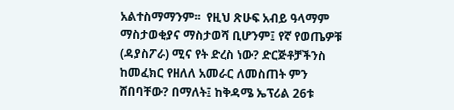አልተስማማንም፡፡  የዚህ ጽሁፍ አብይ ዓላማም ማስታወቂያና ማስታወሻ ቢሆንም፤ የኛ የወጤዎቹ (ዳያስፖራ) ሚና የት ድረስ ነው? ድርጅቶቻችንስ ከመፈክር የዘለለ አመራር ለመስጠት ምን ሸበባቸው? በማለት፤ ከቅዳሜ ኤፕሪል 26ቱ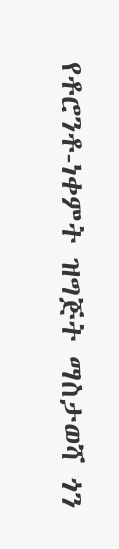የቶሮንቶ-ነቀምት ዝግጅት ማስታወሻ ጎን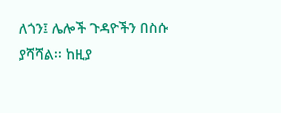ለጎን፤ ሌሎች ጉዳዮችን በስሱ ያሻሻል፡፡ ከዚያ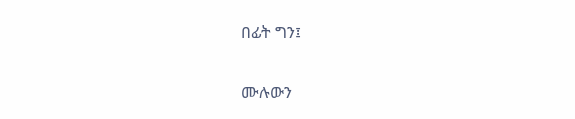በፊት ግን፤

ሙሉውን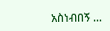አስነብበኝ …